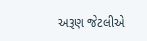અરૂણ જેટલીએ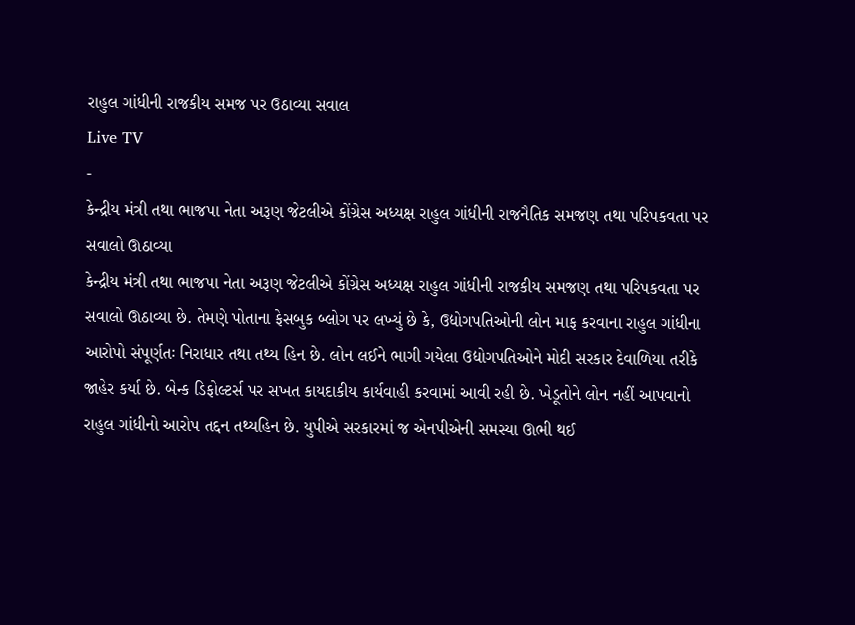રાહુલ ગાંધીની રાજકીય સમજ પર ઉઠાવ્યા સવાલ
Live TV
-
કેન્દ્રીય મંત્રી તથા ભાજપા નેતા અરૂણ જેટલીએ કોંગ્રેસ અધ્યક્ષ રાહુલ ગાંધીની રાજનૈતિક સમજણ તથા પરિપકવતા પર સવાલો ઊઠાવ્યા
કેન્દ્રીય મંત્રી તથા ભાજપા નેતા અરૂણ જેટલીએ કોંગ્રેસ અધ્યક્ષ રાહુલ ગાંધીની રાજકીય સમજણ તથા પરિપકવતા પર સવાલો ઊઠાવ્યા છે. તેમણે પોતાના ફેસબુક બ્લોગ પર લખ્યું છે કે, ઉદ્યોગપતિઓની લોન માફ કરવાના રાહુલ ગાંધીના આરોપો સંપૂર્ણતઃ નિરાધાર તથા તથ્ય હિન છે. લોન લઈને ભાગી ગયેલા ઉદ્યોગપતિઓને મોદી સરકાર દેવાળિયા તરીકે જાહેર કર્યા છે. બેન્ક ડિફોલ્ટર્સ પર સખત કાયદાકીય કાર્યવાહી કરવામાં આવી રહી છે. ખેડૂતોને લોન નહીં આપવાનો રાહુલ ગાંધીનો આરોપ તદ્દન તથ્યહિન છે. યુપીએ સરકારમાં જ એનપીએની સમસ્યા ઊભી થઈ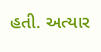હતી. અત્યાર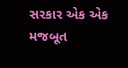સરકાર એક એક મજબૂત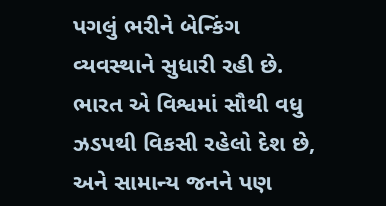પગલું ભરીને બેન્કિંગ વ્યવસ્થાને સુધારી રહી છે. ભારત એ વિશ્વમાં સૌથી વધુ ઝડપથી વિકસી રહેલો દેશ છે, અને સામાન્ય જનને પણ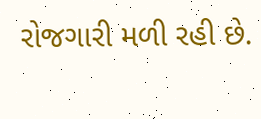રોજગારી મળી રહી છે.